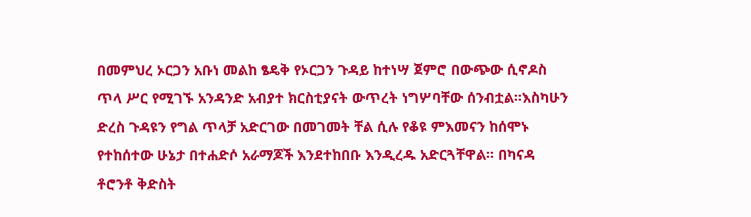በመምህረ ኦርጋን አቡነ መልከ ፄዴቅ የኦርጋን ጉዳይ ከተነሣ ጀምሮ በውጭው ሲኖዶስ ጥላ ሥር የሚገኙ አንዳንድ አብያተ ክርስቲያናት ውጥረት ነግሦባቸው ሰንብቷል።እስካሁን ድረስ ጉዳዩን የግል ጥላቻ አድርገው በመገመት ቸል ሲሉ የቆዩ ምእመናን ከሰሞኑ የተከሰተው ሁኔታ በተሐድሶ አራማጆች እንደተከበቡ እንዲረዱ አድርጓቸዋል። በካናዳ ቶሮንቶ ቅድስት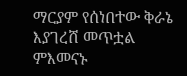ማርያም የሰነበተው ቅራኔ እያገረሸ መጥቷል ምእመናኑ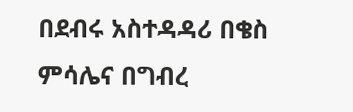በደብሩ አስተዳዳሪ በቄስ ምሳሌና በግብረ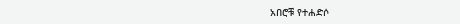አበሮቹ የተሐድሶ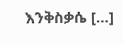እንቅስቃሴ […]